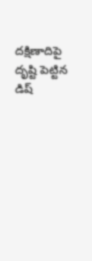దక్షిణాదిపై దృష్టి పెట్టిన డిష్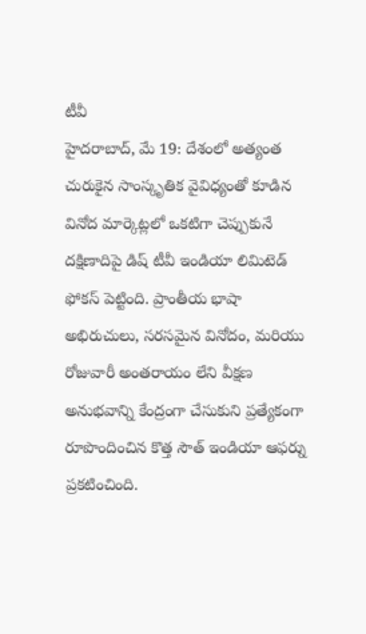టీవీ
హైదరాబాద్, మే 19: దేశంలో అత్యంత చురుకైన సాంస్కృతిక వైవిధ్యంతో కూడిన వినోద మార్కెట్లలో ఒకటిగా చెప్పుకునే దక్షిణాదిపై డిష్ టీవీ ఇండియా లిమిటెడ్ ఫోకస్ పెట్టింది. ప్రాంతీయ భాషా అభిరుచులు, సరసమైన వినోదం, మరియు రోజువారీ అంతరాయం లేని వీక్షణ అనుభవాన్ని కేంద్రంగా చేసుకుని ప్రత్యేకంగా రూపొందించిన కొత్త సౌత్ ఇండియా ఆఫర్ను ప్రకటించింది.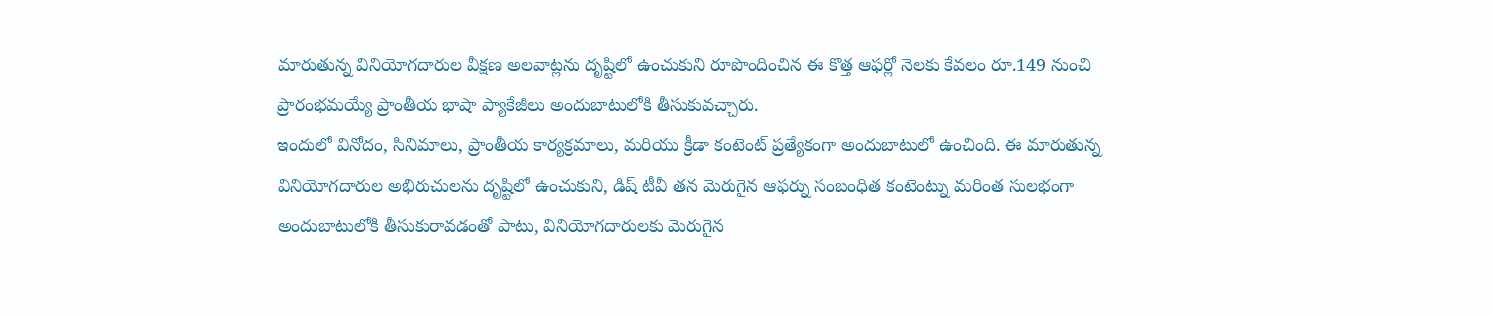మారుతున్న వినియోగదారుల వీక్షణ అలవాట్లను దృష్టిలో ఉంచుకుని రూపొందించిన ఈ కొత్త ఆఫర్లో నెలకు కేవలం రూ.149 నుంచి ప్రారంభమయ్యే ప్రాంతీయ భాషా ప్యాకేజీలు అందుబాటులోకి తీసుకువచ్చారు.
ఇందులో వినోదం, సినిమాలు, ప్రాంతీయ కార్యక్రమాలు, మరియు క్రీడా కంటెంట్ ప్రత్యేకంగా అందుబాటులో ఉంచింది. ఈ మారుతున్న వినియోగదారుల అభిరుచులను దృష్టిలో ఉంచుకుని, డిష్ టీవీ తన మెరుగైన ఆఫర్ను సంబంధిత కంటెంట్ను మరింత సులభంగా అందుబాటులోకి తీసుకురావడంతో పాటు, వినియోగదారులకు మెరుగైన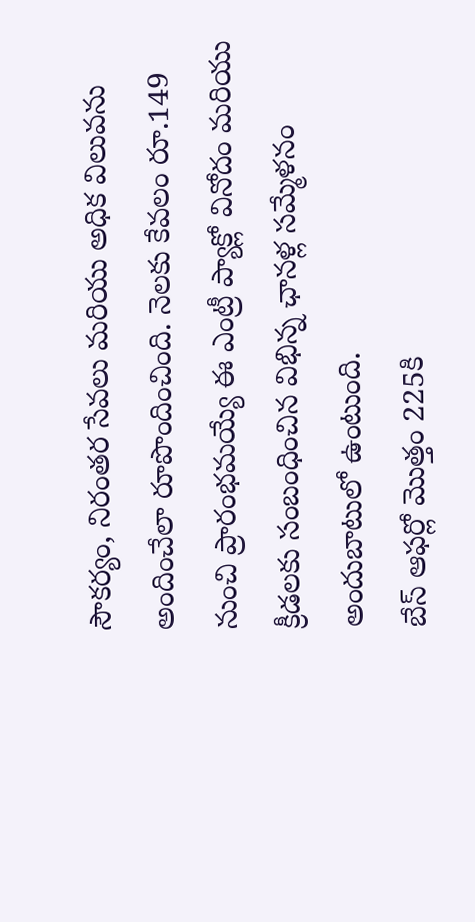సౌకర్యం, నిరంతర సేవలు మరియు అధిక విలువను అందించేలా రూపొందించింది. నెలకు కేవలం రూ.149 నుంచి ప్రారంభమయ్యే ఈ ఎంట్రీ ప్యాక్లో వినోదం మరియు క్రీడలకు సంబంధించిన విభిన్న ఛానళ్ల సమ్మేళనం అందుబాటులో ఉంటుంది.
బేస్ ఆఫర్లో మొత్తం 225కి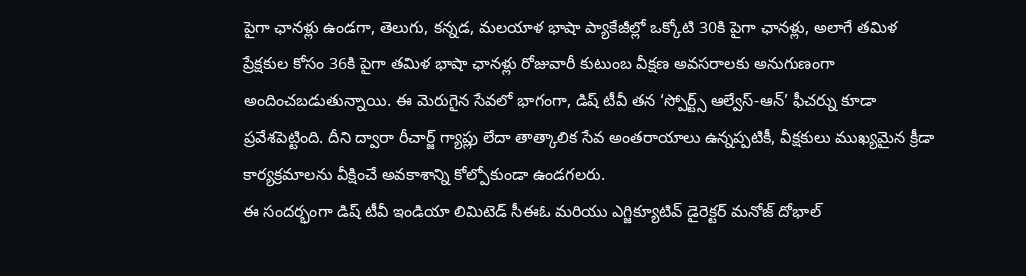పైగా ఛానళ్లు ఉండగా, తెలుగు, కన్నడ, మలయాళ భాషా ప్యాకేజీల్లో ఒక్కోటి 30కి పైగా ఛానళ్లు, అలాగే తమిళ ప్రేక్షకుల కోసం 36కి పైగా తమిళ భాషా ఛానళ్లు రోజువారీ కుటుంబ వీక్షణ అవసరాలకు అనుగుణంగా అందించబడుతున్నాయి. ఈ మెరుగైన సేవలో భాగంగా, డిష్ టీవీ తన ‘స్పోర్ట్స్ ఆల్వేస్-ఆన్’ ఫీచర్ను కూడా ప్రవేశపెట్టింది. దీని ద్వారా రీచార్జ్ గ్యాప్లు లేదా తాత్కాలిక సేవ అంతరాయాలు ఉన్నప్పటికీ, వీక్షకులు ముఖ్యమైన క్రీడా కార్యక్రమాలను వీక్షించే అవకాశాన్ని కోల్పోకుండా ఉండగలరు.
ఈ సందర్భంగా డిష్ టీవీ ఇండియా లిమిటెడ్ సీఈఓ మరియు ఎగ్జిక్యూటివ్ డైరెక్టర్ మనోజ్ దోభాల్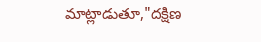మాట్లాడుతూ,"దక్షిణ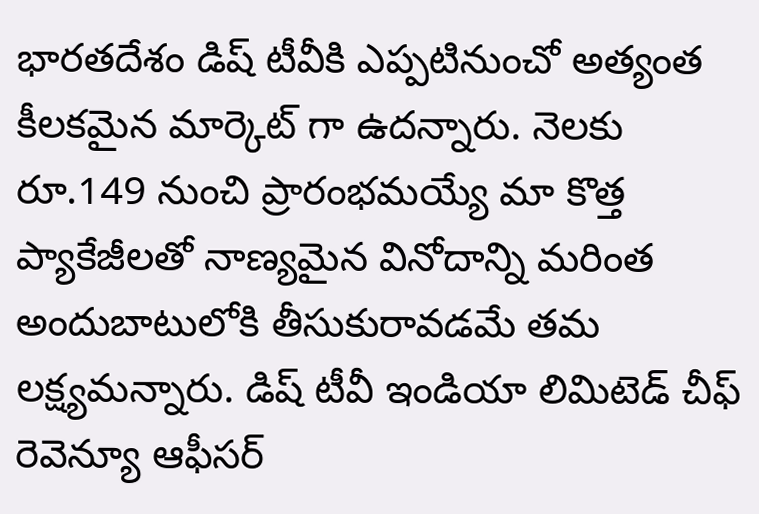భారతదేశం డిష్ టీవీకి ఎప్పటినుంచో అత్యంత కీలకమైన మార్కెట్ గా ఉదన్నారు. నెలకు రూ.149 నుంచి ప్రారంభమయ్యే మా కొత్త ప్యాకేజీలతో నాణ్యమైన వినోదాన్ని మరింత అందుబాటులోకి తీసుకురావడమే తమ లక్ష్యమన్నారు. డిష్ టీవీ ఇండియా లిమిటెడ్ చీఫ్ రెవెన్యూ ఆఫీసర్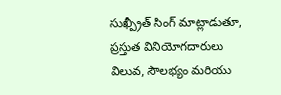సుఖ్ప్రీత్ సింగ్ మాట్లాడుతూ, ప్రస్తుత వినియోగదారులు విలువ, సౌలభ్యం మరియు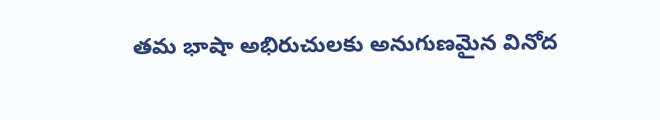తమ భాషా అభిరుచులకు అనుగుణమైన వినోద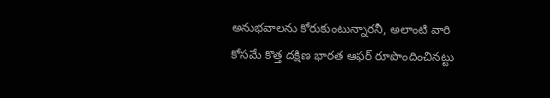అనుభవాలను కోరుకుంటున్నారనీ, అలాంటి వారి కోసమే కొత్త దక్షిణ భారత ఆఫర్ రూపొందించినట్టు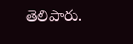తెలిపారు.